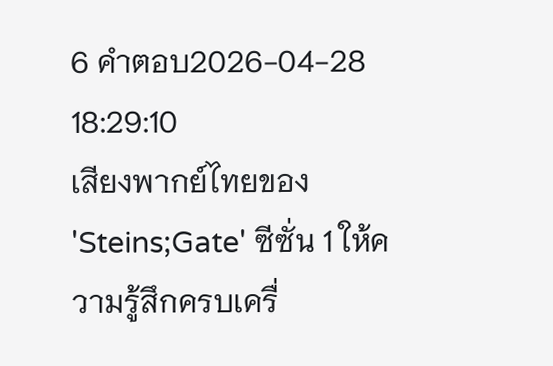6 คำตอบ2026-04-28 18:29:10
เสียงพากย์ไทยของ 'Steins;Gate' ซีซั่น 1 ให้ความรู้สึกครบเครื่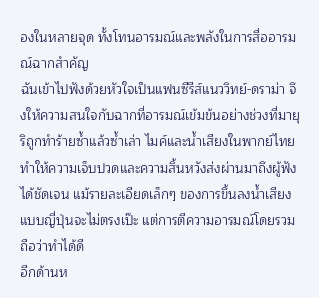องในหลายจุด ทั้งโทนอารมณ์และพลังในการสื่ออารมณ์ฉากสำคัญ
ฉันเข้าไปฟังด้วยหัวใจเป็นแฟนซีรีส์แนววิทย์-ดราม่า จึงให้ความสนใจกับฉากที่อารมณ์เข้มข้นอย่างช่วงที่มายุริถูกทำร้ายซ้ำแล้วซ้ำเล่า ไมค์และน้ำเสียงในพากย์ไทยทำให้ความเจ็บปวดและความสิ้นหวังส่งผ่านมาถึงผู้ฟังได้ชัดเจน แม้รายละเอียดเล็กๆ ของการขึ้นลงน้ำเสียงแบบญี่ปุ่นจะไม่ตรงเป๊ะ แต่การตีความอารมณ์โดยรวมถือว่าทำได้ดี
อีกด้านห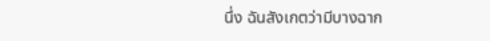นึ่ง ฉันสังเกตว่ามีบางฉาก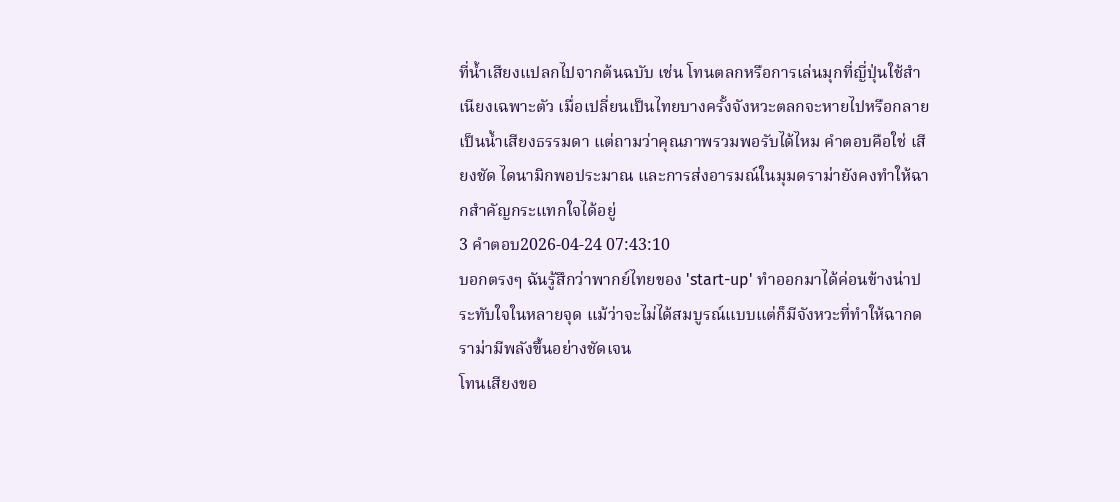ที่น้ำเสียงแปลกไปจากต้นฉบับ เช่น โทนตลกหรือการเล่นมุกที่ญี่ปุ่นใช้สำเนียงเฉพาะตัว เมื่อเปลี่ยนเป็นไทยบางครั้งจังหวะตลกจะหายไปหรือกลายเป็นน้ำเสียงธรรมดา แต่ถามว่าคุณภาพรวมพอรับได้ไหม คำตอบคือใช่ เสียงชัด ไดนามิกพอประมาณ และการส่งอารมณ์ในมุมดราม่ายังคงทำให้ฉากสำคัญกระแทกใจได้อยู่
3 คำตอบ2026-04-24 07:43:10
บอกตรงๆ ฉันรู้สึกว่าพากย์ไทยของ 'start-up' ทำออกมาได้ค่อนข้างน่าประทับใจในหลายจุด แม้ว่าจะไม่ได้สมบูรณ์แบบแต่ก็มีจังหวะที่ทำให้ฉากดราม่ามีพลังขึ้นอย่างชัดเจน
โทนเสียงขอ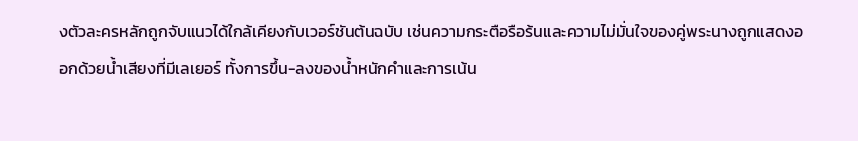งตัวละครหลักถูกจับแนวได้ใกล้เคียงกับเวอร์ชันต้นฉบับ เช่นความกระตือรือร้นและความไม่มั่นใจของคู่พระนางถูกแสดงออกด้วยน้ำเสียงที่มีเลเยอร์ ทั้งการขึ้น-ลงของน้ำหนักคำและการเน้น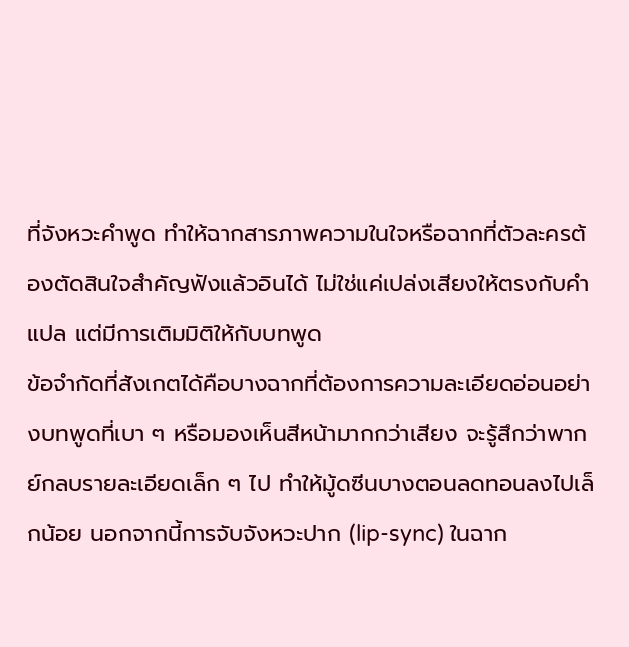ที่จังหวะคำพูด ทำให้ฉากสารภาพความในใจหรือฉากที่ตัวละครต้องตัดสินใจสำคัญฟังแล้วอินได้ ไม่ใช่แค่เปล่งเสียงให้ตรงกับคำแปล แต่มีการเติมมิติให้กับบทพูด
ข้อจำกัดที่สังเกตได้คือบางฉากที่ต้องการความละเอียดอ่อนอย่างบทพูดที่เบา ๆ หรือมองเห็นสีหน้ามากกว่าเสียง จะรู้สึกว่าพากย์กลบรายละเอียดเล็ก ๆ ไป ทำให้มู้ดซีนบางตอนลดทอนลงไปเล็กน้อย นอกจากนี้การจับจังหวะปาก (lip-sync) ในฉาก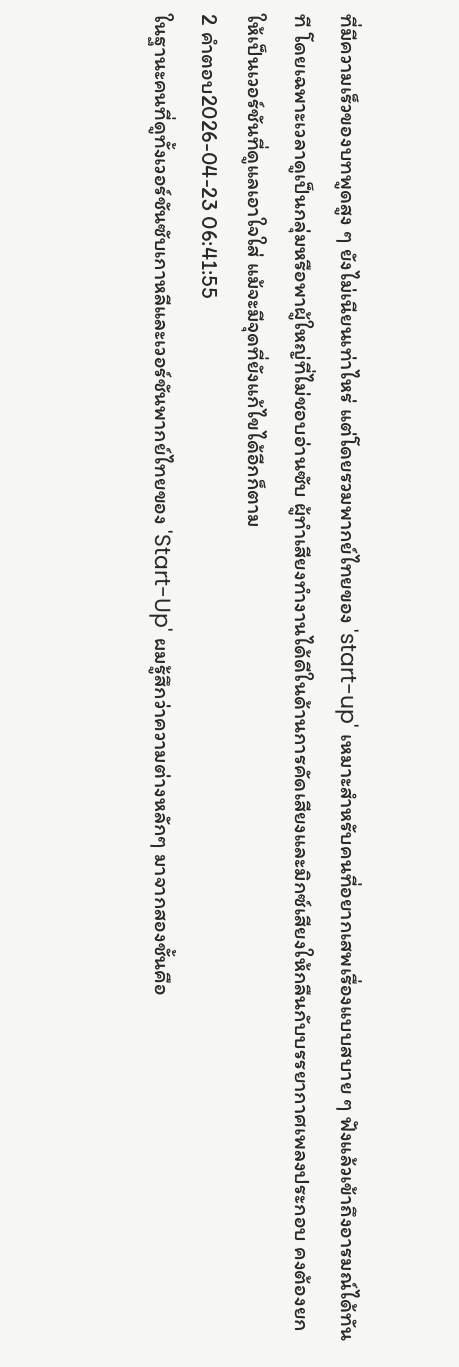ที่มีความเร็วของบทพูดสูง ๆ ยังไม่เนียนเท่าไหร่ แต่โดยรวมพากย์ไทยของ 'start-up' เหมาะสำหรับคนที่อยากเสพเรื่องแบบสบาย ๆ ฟังแล้วเข้าถึงอารมณ์ได้ทันที โดยเฉพาะเวลาดูเป็นกลุ่มหรือพาผู้ใหญ่ที่ไม่ชอบอ่านซับ ผู้ทำเสียงทำงานได้ดีในด้านการคัดเสียงและมิกซ์เสียงให้กลืนกับบรรยากาศเพลงประกอบ คงต้องยกให้เป็นเวอร์ชันที่ดูแลเอาใจใส่ แม้จะมีจุดที่ยังแก้ไขได้อีกก็ตาม
2 คำตอบ2026-04-23 06:41:55
ในฐานะคนที่ดูทั้งเวอร์ชันซับเกาหลีและเวอร์ชันพากย์ไทยของ 'Start-Up' ผมรู้สึกว่าความต่างหลักๆ มาจากสองชั้นคือ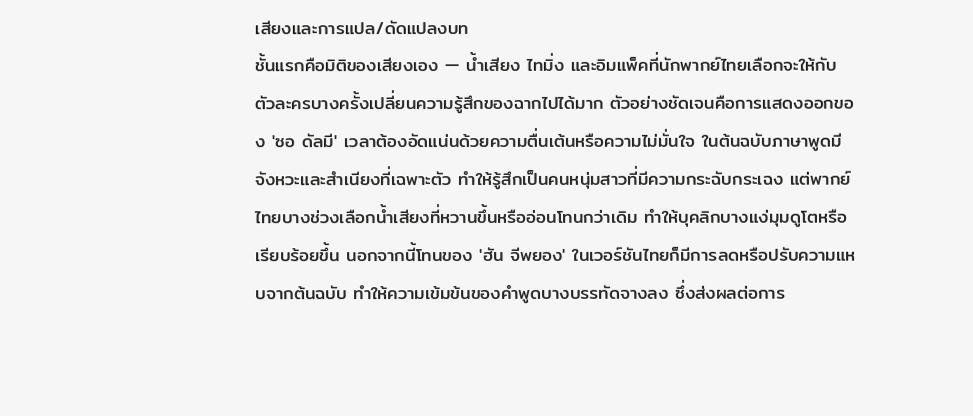เสียงและการแปล/ดัดแปลงบท
ชั้นแรกคือมิติของเสียงเอง — น้ำเสียง ไทมิ่ง และอิมแพ็คที่นักพากย์ไทยเลือกจะให้กับตัวละครบางครั้งเปลี่ยนความรู้สึกของฉากไปได้มาก ตัวอย่างชัดเจนคือการแสดงออกของ 'ซอ ดัลมี' เวลาต้องอัดแน่นด้วยความตื่นเต้นหรือความไม่มั่นใจ ในต้นฉบับภาษาพูดมีจังหวะและสำเนียงที่เฉพาะตัว ทำให้รู้สึกเป็นคนหนุ่มสาวที่มีความกระฉับกระเฉง แต่พากย์ไทยบางช่วงเลือกน้ำเสียงที่หวานขึ้นหรืออ่อนโทนกว่าเดิม ทำให้บุคลิกบางแง่มุมดูโตหรือเรียบร้อยขึ้น นอกจากนี้โทนของ 'ฮัน จีพยอง' ในเวอร์ชันไทยก็มีการลดหรือปรับความแหบจากต้นฉบับ ทำให้ความเข้มข้นของคำพูดบางบรรทัดจางลง ซึ่งส่งผลต่อการ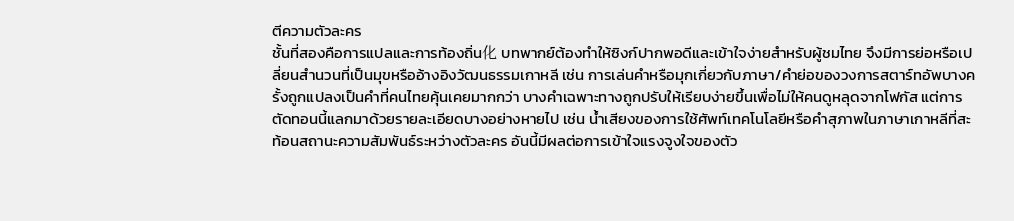ตีความตัวละคร
ชั้นที่สองคือการแปลและการท้องถิ่น化 บทพากย์ต้องทำให้ซิงก์ปากพอดีและเข้าใจง่ายสำหรับผู้ชมไทย จึงมีการย่อหรือเปลี่ยนสำนวนที่เป็นมุขหรืออ้างอิงวัฒนธรรมเกาหลี เช่น การเล่นคำหรือมุกเกี่ยวกับภาษา/คำย่อของวงการสตาร์ทอัพบางครั้งถูกแปลงเป็นคำที่คนไทยคุ้นเคยมากกว่า บางคำเฉพาะทางถูกปรับให้เรียบง่ายขึ้นเพื่อไม่ให้คนดูหลุดจากโฟกัส แต่การตัดทอนนี้แลกมาด้วยรายละเอียดบางอย่างหายไป เช่น น้ำเสียงของการใช้ศัพท์เทคโนโลยีหรือคำสุภาพในภาษาเกาหลีที่สะท้อนสถานะความสัมพันธ์ระหว่างตัวละคร อันนี้มีผลต่อการเข้าใจแรงจูงใจของตัว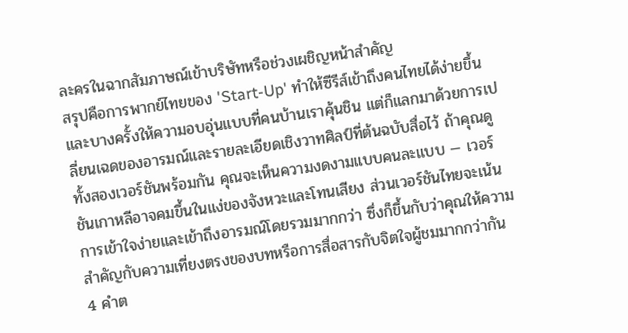ละครในฉากสัมภาษณ์เข้าบริษัทหรือช่วงเผชิญหน้าสำคัญ
สรุปคือการพากย์ไทยของ 'Start-Up' ทำให้ซีรีส์เข้าถึงคนไทยได้ง่ายขึ้นและบางครั้งให้ความอบอุ่นแบบที่คนบ้านเราคุ้นชิน แต่ก็แลกมาด้วยการเปลี่ยนเฉดของอารมณ์และรายละเอียดเชิงวาทศิลป์ที่ต้นฉบับสื่อไว้ ถ้าคุณดูทั้งสองเวอร์ชันพร้อมกัน คุณจะเห็นความงดงามแบบคนละแบบ — เวอร์ชันเกาหลีอาจคมขึ้นในแง่ของจังหวะและโทนเสียง ส่วนเวอร์ชันไทยจะเน้นการเข้าใจง่ายและเข้าถึงอารมณ์โดยรวมมากกว่า ซึ่งก็ขึ้นกับว่าคุณให้ความสำคัญกับความเที่ยงตรงของบทหรือการสื่อสารกับจิตใจผู้ชมมากกว่ากัน
4 คำต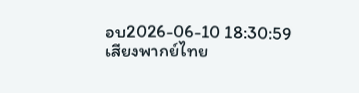อบ2026-06-10 18:30:59
เสียงพากย์ไทย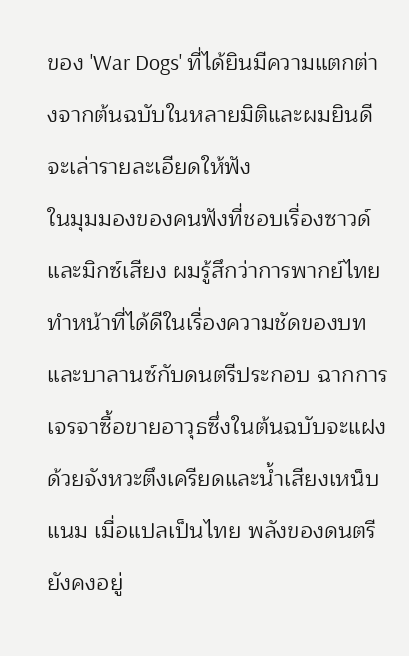ของ 'War Dogs' ที่ได้ยินมีความแตกต่างจากต้นฉบับในหลายมิติและผมยินดีจะเล่ารายละเอียดให้ฟัง
ในมุมมองของคนฟังที่ชอบเรื่องซาวด์และมิกซ์เสียง ผมรู้สึกว่าการพากย์ไทยทำหน้าที่ได้ดีในเรื่องความชัดของบทและบาลานซ์กับดนตรีประกอบ ฉากการเจรจาซื้อขายอาวุธซึ่งในต้นฉบับจะแฝงด้วยจังหวะตึงเครียดและน้ำเสียงเหน็บแนม เมื่อแปลเป็นไทย พลังของดนตรียังคงอยู่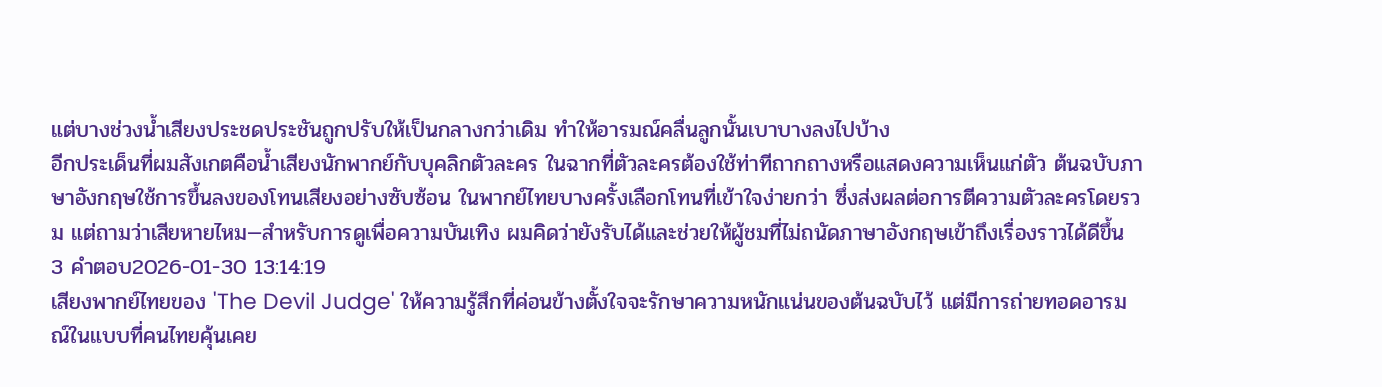แต่บางช่วงน้ำเสียงประชดประชันถูกปรับให้เป็นกลางกว่าเดิม ทำให้อารมณ์คลื่นลูกนั้นเบาบางลงไปบ้าง
อีกประเด็นที่ผมสังเกตคือน้ำเสียงนักพากย์กับบุคลิกตัวละคร ในฉากที่ตัวละครต้องใช้ท่าทีถากถางหรือแสดงความเห็นแก่ตัว ต้นฉบับภาษาอังกฤษใช้การขึ้นลงของโทนเสียงอย่างซับซ้อน ในพากย์ไทยบางครั้งเลือกโทนที่เข้าใจง่ายกว่า ซึ่งส่งผลต่อการตีความตัวละครโดยรวม แต่ถามว่าเสียหายไหม—สำหรับการดูเพื่อความบันเทิง ผมคิดว่ายังรับได้และช่วยให้ผู้ชมที่ไม่ถนัดภาษาอังกฤษเข้าถึงเรื่องราวได้ดีขึ้น
3 คำตอบ2026-01-30 13:14:19
เสียงพากย์ไทยของ 'The Devil Judge' ให้ความรู้สึกที่ค่อนข้างตั้งใจจะรักษาความหนักแน่นของต้นฉบับไว้ แต่มีการถ่ายทอดอารมณ์ในแบบที่คนไทยคุ้นเคย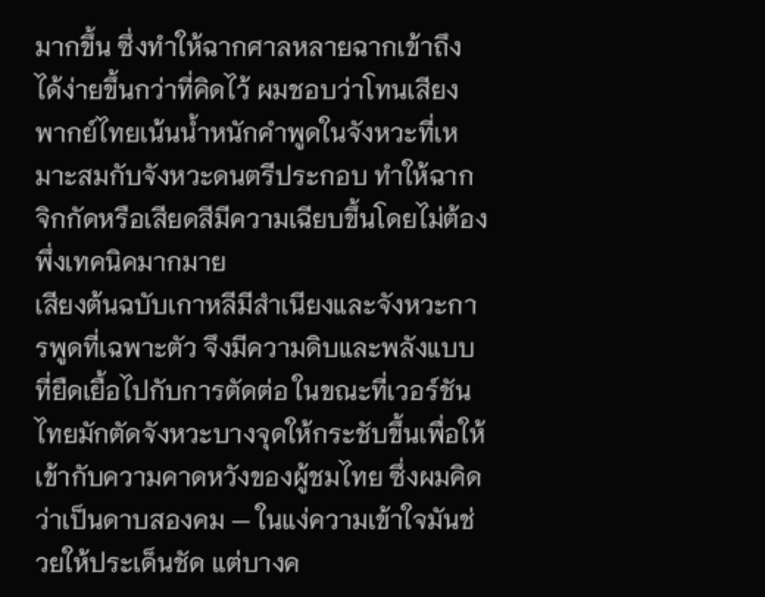มากขึ้น ซึ่งทำให้ฉากศาลหลายฉากเข้าถึงได้ง่ายขึ้นกว่าที่คิดไว้ ผมชอบว่าโทนเสียงพากย์ไทยเน้นน้ำหนักคำพูดในจังหวะที่เหมาะสมกับจังหวะดนตรีประกอบ ทำให้ฉากจิกกัดหรือเสียดสีมีความเฉียบขึ้นโดยไม่ต้องพึ่งเทคนิคมากมาย
เสียงต้นฉบับเกาหลีมีสำเนียงและจังหวะการพูดที่เฉพาะตัว จึงมีความดิบและพลังแบบที่ยืดเยื้อไปกับการตัดต่อ ในขณะที่เวอร์ชันไทยมักตัดจังหวะบางจุดให้กระชับขึ้นเพื่อให้เข้ากับความคาดหวังของผู้ชมไทย ซึ่งผมคิดว่าเป็นดาบสองคม — ในแง่ความเข้าใจมันช่วยให้ประเด็นชัด แต่บางค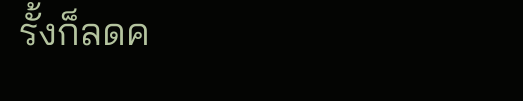รั้งก็ลดค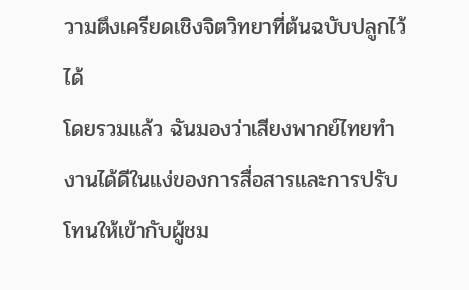วามตึงเครียดเชิงจิตวิทยาที่ต้นฉบับปลูกไว้ได้
โดยรวมแล้ว ฉันมองว่าเสียงพากย์ไทยทำงานได้ดีในแง่ของการสื่อสารและการปรับโทนให้เข้ากับผู้ชม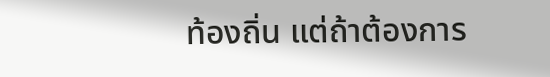ท้องถิ่น แต่ถ้าต้องการ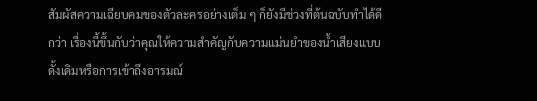สัมผัสความเฉียบคมของตัวละครอย่างเต็ม ๆ ก็ยังมีช่วงที่ต้นฉบับทำได้ดีกว่า เรื่องนี้ขึ้นกับว่าคุณให้ความสำคัญกับความแม่นยำของน้ำเสียงแบบดั้งเดิมหรือการเข้าถึงอารมณ์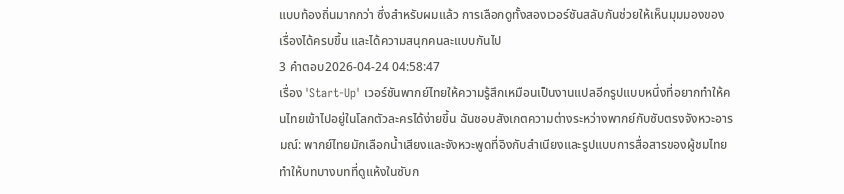แบบท้องถิ่นมากกว่า ซึ่งสำหรับผมแล้ว การเลือกดูทั้งสองเวอร์ชันสลับกันช่วยให้เห็นมุมมองของเรื่องได้ครบขึ้น และได้ความสนุกคนละแบบกันไป
3 คำตอบ2026-04-24 04:58:47
เรื่อง 'Start-Up' เวอร์ชันพากย์ไทยให้ความรู้สึกเหมือนเป็นงานแปลอีกรูปแบบหนึ่งที่อยากทำให้คนไทยเข้าไปอยู่ในโลกตัวละครได้ง่ายขึ้น ฉันชอบสังเกตความต่างระหว่างพากย์กับซับตรงจังหวะอารมณ์: พากย์ไทยมักเลือกน้ำเสียงและจังหวะพูดที่อิงกับสำเนียงและรูปแบบการสื่อสารของผู้ชมไทย ทำให้บทบางบทที่ดูแห้งในซับก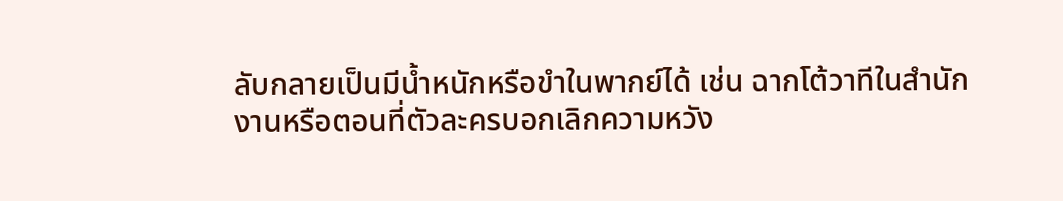ลับกลายเป็นมีน้ำหนักหรือขำในพากย์ได้ เช่น ฉากโต้วาทีในสำนักงานหรือตอนที่ตัวละครบอกเลิกความหวัง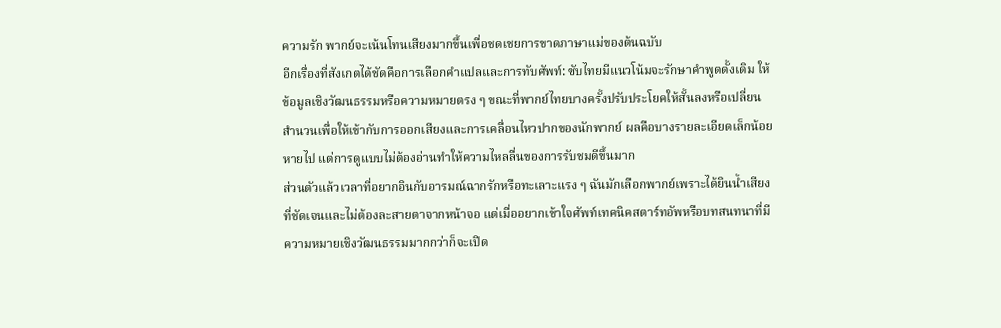ความรัก พากย์จะเน้นโทนเสียงมากขึ้นเพื่อชดเชยการขาดภาษาแม่ของต้นฉบับ
อีกเรื่องที่สังเกตได้ชัดคือการเลือกคำแปลและการทับศัพท์: ซับไทยมีแนวโน้มจะรักษาคำพูดดั้งเดิม ให้ข้อมูลเชิงวัฒนธรรมหรือความหมายตรง ๆ ขณะที่พากย์ไทยบางครั้งปรับประโยคให้สั้นลงหรือเปลี่ยนสำนวนเพื่อให้เข้ากับการออกเสียงและการเคลื่อนไหวปากของนักพากย์ ผลคือบางรายละเอียดเล็กน้อยหายไป แต่การดูแบบไม่ต้องอ่านทำให้ความไหลลื่นของการรับชมดีขึ้นมาก
ส่วนตัวแล้วเวลาที่อยากอินกับอารมณ์ฉากรักหรือทะเลาะแรง ๆ ฉันมักเลือกพากย์เพราะได้ยินน้ำเสียงที่ชัดเจนและไม่ต้องละสายตาจากหน้าจอ แต่เมื่ออยากเข้าใจศัพท์เทคนิคสตาร์ทอัพหรือบทสนทนาที่มีความหมายเชิงวัฒนธรรมมากกว่าก็จะเปิด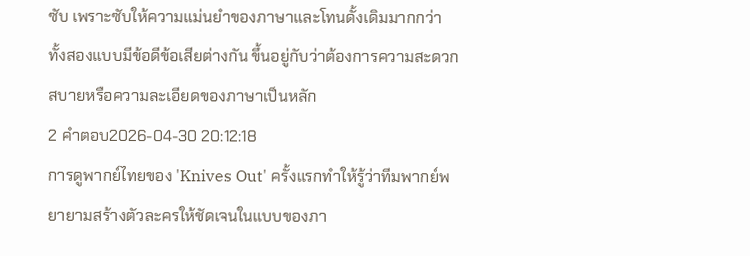ซับ เพราะซับให้ความแม่นยำของภาษาและโทนดั้งเดิมมากกว่า ทั้งสองแบบมีข้อดีข้อเสียต่างกัน ขึ้นอยู่กับว่าต้องการความสะดวกสบายหรือความละเอียดของภาษาเป็นหลัก
2 คำตอบ2026-04-30 20:12:18
การดูพากย์ไทยของ 'Knives Out' ครั้งแรกทำให้รู้ว่าทีมพากย์พยายามสร้างตัวละครให้ชัดเจนในแบบของภา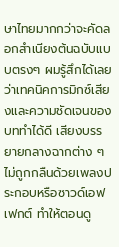ษาไทยมากกว่าจะคัดลอกสำเนียงต้นฉบับแบบตรงๆ ผมรู้สึกได้เลยว่าเทคนิคการมิกซ์เสียงและความชัดเจนของบททำได้ดี เสียงบรรยายกลางฉากต่าง ๆ ไม่ถูกกลืนด้วยเพลงประกอบหรือซาวด์เอฟเฟกต์ ทำให้ตอนดู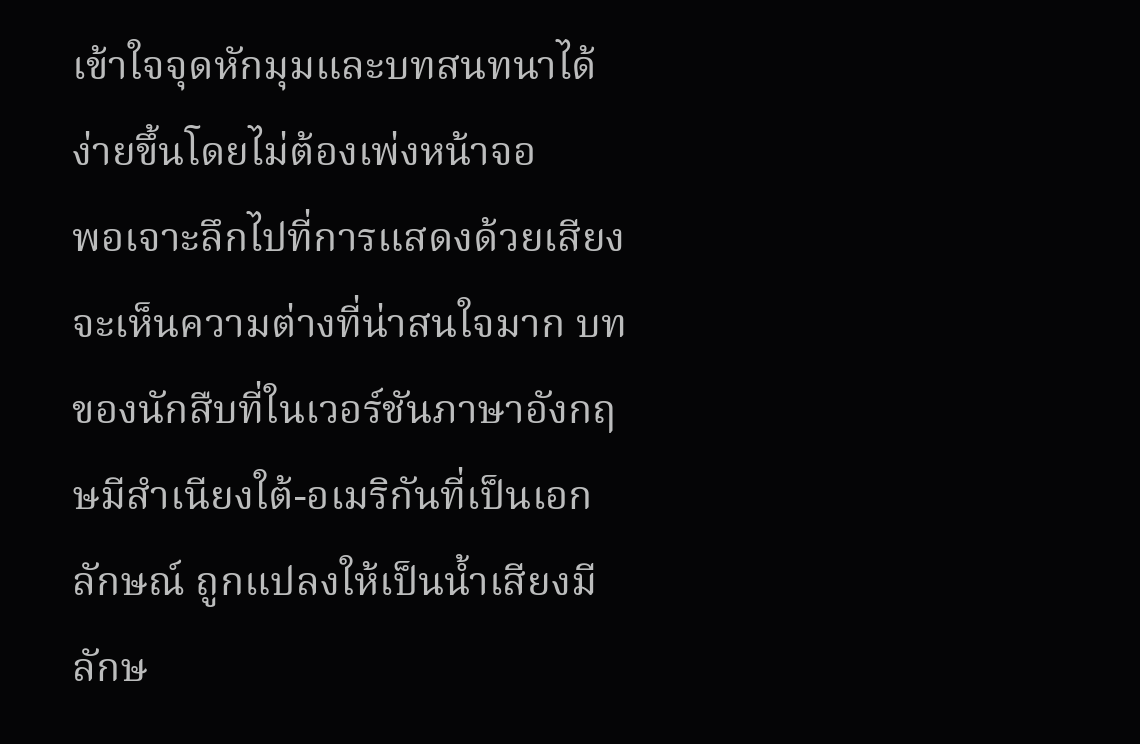เข้าใจจุดหักมุมและบทสนทนาได้ง่ายขึ้นโดยไม่ต้องเพ่งหน้าจอ
พอเจาะลึกไปที่การแสดงด้วยเสียง จะเห็นความต่างที่น่าสนใจมาก บทของนักสืบที่ในเวอร์ชันภาษาอังกฤษมีสำเนียงใต้-อเมริกันที่เป็นเอกลักษณ์ ถูกแปลงให้เป็นน้ำเสียงมีลักษ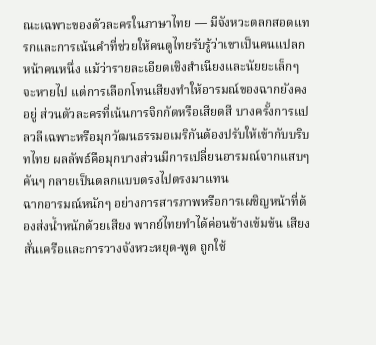ณะเฉพาะของตัวละครในภาษาไทย — มีจังหวะตลกสอดแทรกและการเน้นคำที่ช่วยให้คนดูไทยรับรู้ว่าเขาเป็นคนแปลกหน้าคนหนึ่ง แม้ว่ารายละเอียดเชิงสำเนียงและนัยยะเล็กๆ จะหายไป แต่การเลือกโทนเสียงทำให้อารมณ์ของฉากยังคงอยู่ ส่วนตัวละครที่เน้นการจิกกัดหรือเสียดสี บางครั้งการแปลวลีเฉพาะหรือมุกวัฒนธรรมอเมริกันต้องปรับให้เข้ากับบริบทไทย ผลลัพธ์คือมุกบางส่วนมีการเปลี่ยนอารมณ์จากแสบๆ คันๆ กลายเป็นตลกแบบตรงไปตรงมาแทน
ฉากอารมณ์หนักๆ อย่างการสารภาพหรือการเผชิญหน้าที่ต้องส่งน้ำหนักด้วยเสียง พากย์ไทยทำได้ค่อนข้างเข้มข้น เสียงสั่นเครือและการวางจังหวะหยุด-พูด ถูกใช้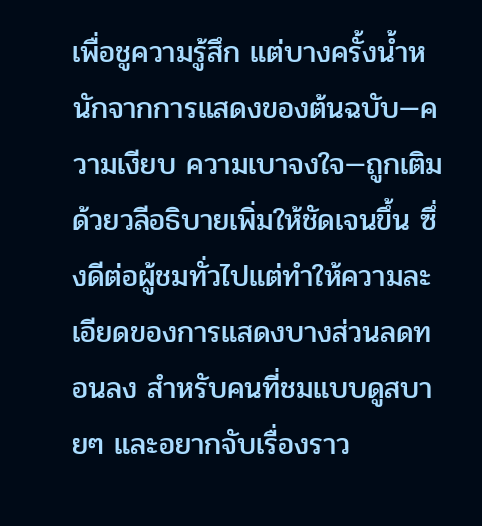เพื่อชูความรู้สึก แต่บางครั้งน้ำหนักจากการแสดงของต้นฉบับ—ความเงียบ ความเบาจงใจ—ถูกเติมด้วยวลีอธิบายเพิ่มให้ชัดเจนขึ้น ซึ่งดีต่อผู้ชมทั่วไปแต่ทำให้ความละเอียดของการแสดงบางส่วนลดทอนลง สำหรับคนที่ชมแบบดูสบายๆ และอยากจับเรื่องราว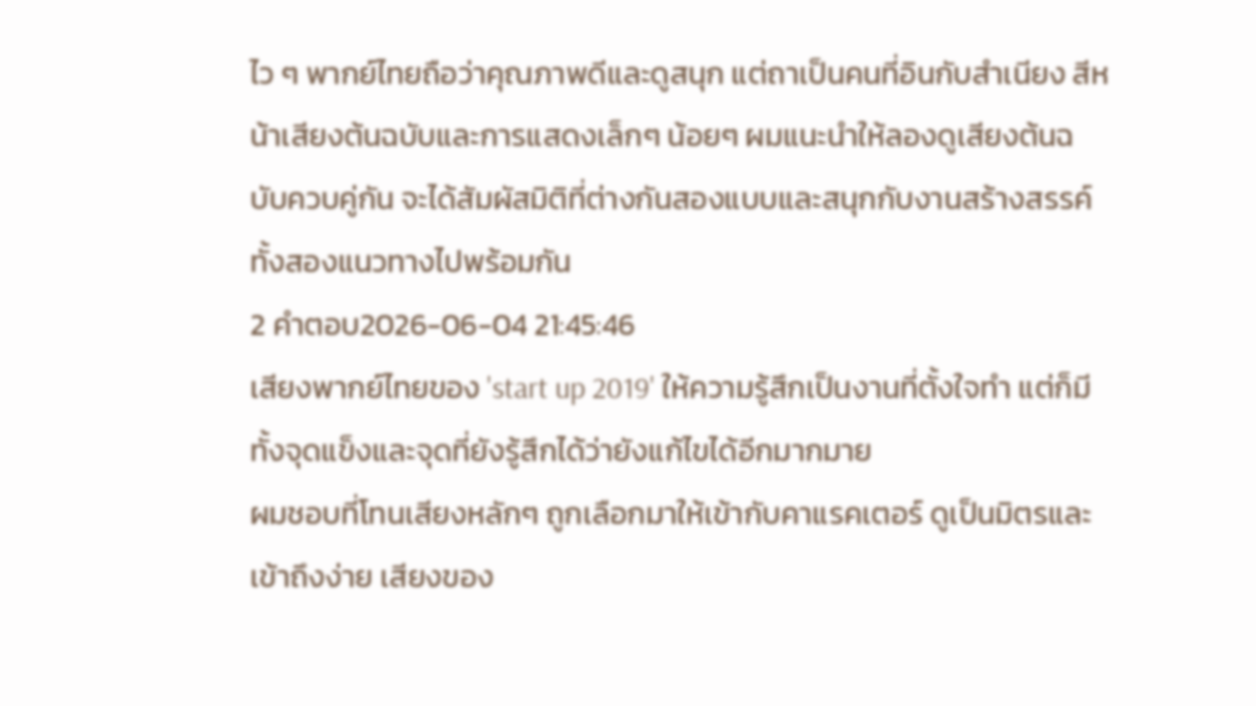ไว ๆ พากย์ไทยถือว่าคุณภาพดีและดูสนุก แต่ถาเป็นคนที่อินกับสำเนียง สีหน้าเสียงต้นฉบับและการแสดงเล็กๆ น้อยๆ ผมแนะนำให้ลองดูเสียงต้นฉบับควบคู่กัน จะได้สัมผัสมิติที่ต่างกันสองแบบและสนุกกับงานสร้างสรรค์ทั้งสองแนวทางไปพร้อมกัน
2 คำตอบ2026-06-04 21:45:46
เสียงพากย์ไทยของ 'start up 2019' ให้ความรู้สึกเป็นงานที่ตั้งใจทำ แต่ก็มีทั้งจุดแข็งและจุดที่ยังรู้สึกได้ว่ายังแก้ไขได้อีกมากมาย
ผมชอบที่โทนเสียงหลักๆ ถูกเลือกมาให้เข้ากับคาแรคเตอร์ ดูเป็นมิตรและเข้าถึงง่าย เสียงของ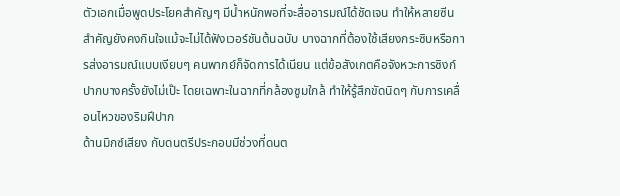ตัวเอกเมื่อพูดประโยคสำคัญๆ มีน้ำหนักพอที่จะสื่ออารมณ์ได้ชัดเจน ทำให้หลายซีนสำคัญยังคงกินใจแม้จะไม่ได้ฟังเวอร์ชันต้นฉบับ บางฉากที่ต้องใช้เสียงกระซิบหรือการส่งอารมณ์แบบเงียบๆ คนพากย์ก็จัดการได้เนียน แต่ข้อสังเกตคือจังหวะการซิงก์ปากบางครั้งยังไม่เป๊ะ โดยเฉพาะในฉากที่กล้องซูมใกล้ ทำให้รู้สึกขัดนิดๆ กับการเคลื่อนไหวของริมฝีปาก
ด้านมิกซ์เสียง กับดนตรีประกอบมีช่วงที่ดนต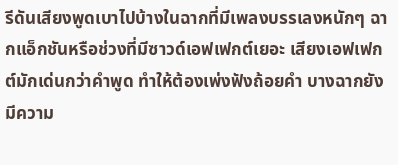รีดันเสียงพูดเบาไปบ้างในฉากที่มีเพลงบรรเลงหนักๆ ฉากแอ็กชันหรือช่วงที่มีซาวด์เอฟเฟกต์เยอะ เสียงเอฟเฟกต์มักเด่นกว่าคำพูด ทำให้ต้องเพ่งฟังถ้อยคำ บางฉากยังมีความ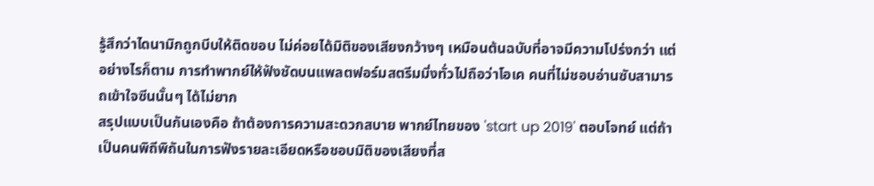รู้สึกว่าไดนามิกถูกบีบให้ติดขอบ ไม่ค่อยได้มิติของเสียงกว้างๆ เหมือนต้นฉบับที่อาจมีความโปร่งกว่า แต่อย่างไรก็ตาม การทำพากย์ให้ฟังชัดบนแพลตฟอร์มสตรีมมิ่งทั่วไปถือว่าโอเค คนที่ไม่ชอบอ่านซับสามารถเข้าใจซีนนั้นๆ ได้ไม่ยาก
สรุปแบบเป็นกันเองคือ ถ้าต้องการความสะดวกสบาย พากย์ไทยของ 'start up 2019' ตอบโจทย์ แต่ถ้าเป็นคนพิถีพิถันในการฟังรายละเอียดหรือชอบมิติของเสียงที่ส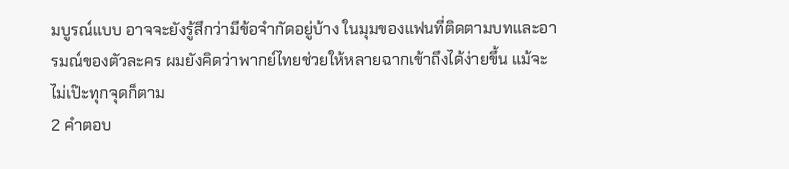มบูรณ์แบบ อาจจะยังรู้สึกว่ามีข้อจำกัดอยู่บ้าง ในมุมของแฟนที่ติดตามบทและอารมณ์ของตัวละคร ผมยังคิดว่าพากย์ไทยช่วยให้หลายฉากเข้าถึงได้ง่ายขึ้น แม้จะไม่เป๊ะทุกจุดก็ตาม
2 คำตอบ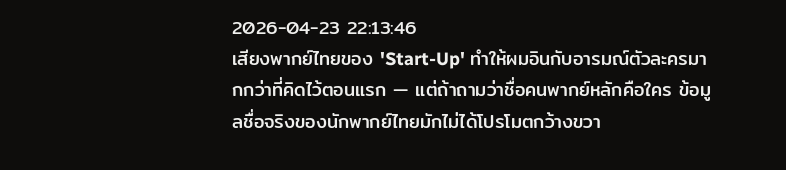2026-04-23 22:13:46
เสียงพากย์ไทยของ 'Start-Up' ทำให้ผมอินกับอารมณ์ตัวละครมากกว่าที่คิดไว้ตอนแรก — แต่ถ้าถามว่าชื่อคนพากย์หลักคือใคร ข้อมูลชื่อจริงของนักพากย์ไทยมักไม่ได้โปรโมตกว้างขวา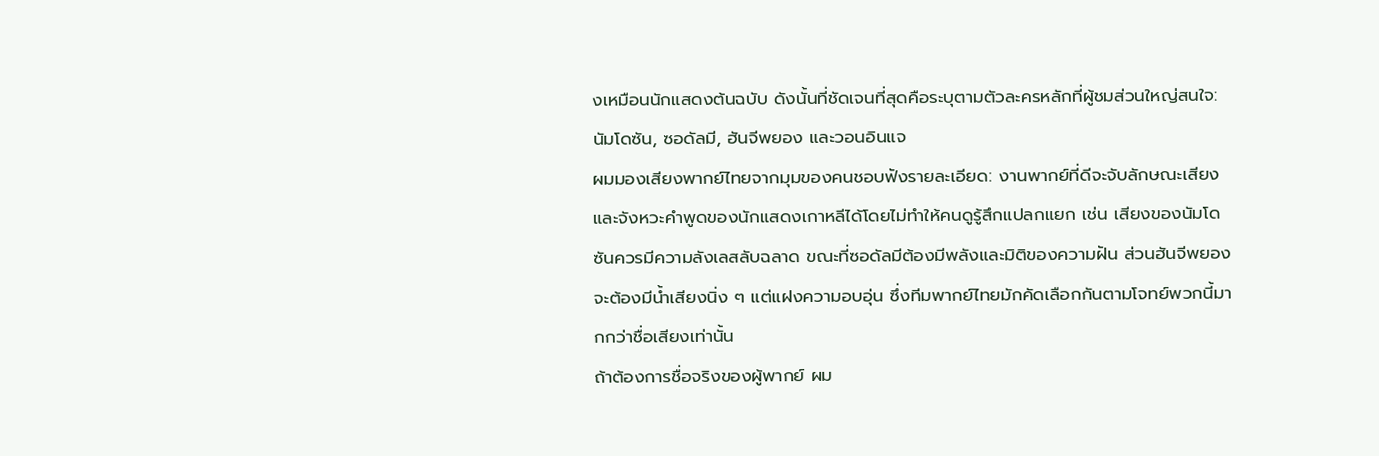งเหมือนนักแสดงต้นฉบับ ดังนั้นที่ชัดเจนที่สุดคือระบุตามตัวละครหลักที่ผู้ชมส่วนใหญ่สนใจ: นัมโดซัน, ซอดัลมี, ฮันจีพยอง และวอนอินแจ
ผมมองเสียงพากย์ไทยจากมุมของคนชอบฟังรายละเอียด: งานพากย์ที่ดีจะจับลักษณะเสียงและจังหวะคำพูดของนักแสดงเกาหลีได้โดยไม่ทำให้คนดูรู้สึกแปลกแยก เช่น เสียงของนัมโดซันควรมีความลังเลสลับฉลาด ขณะที่ซอดัลมีต้องมีพลังและมิติของความฝัน ส่วนฮันจีพยองจะต้องมีน้ำเสียงนิ่ง ๆ แต่แฝงความอบอุ่น ซึ่งทีมพากย์ไทยมักคัดเลือกกันตามโจทย์พวกนี้มากกว่าชื่อเสียงเท่านั้น
ถ้าต้องการชื่อจริงของผู้พากย์ ผม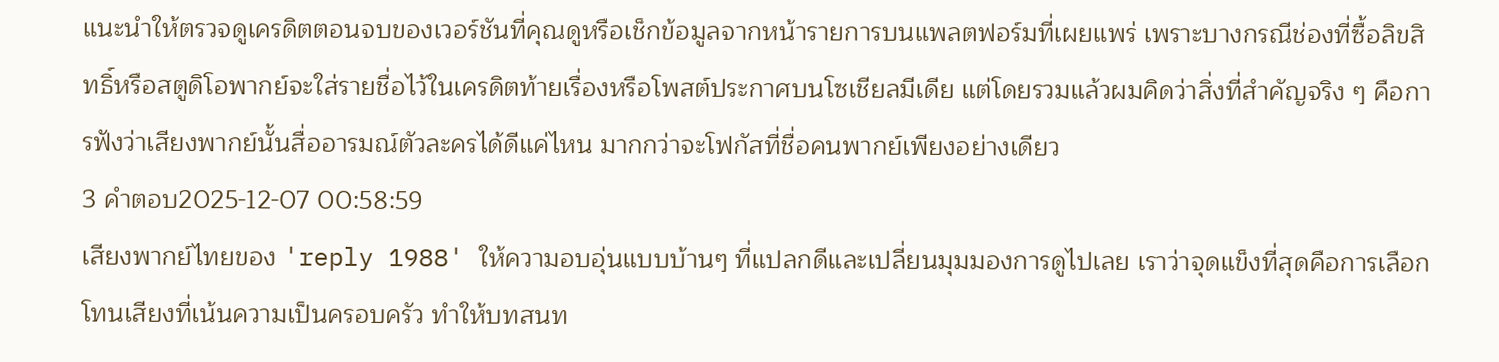แนะนำให้ตรวจดูเครดิตตอนจบของเวอร์ชันที่คุณดูหรือเช็กข้อมูลจากหน้ารายการบนแพลตฟอร์มที่เผยแพร่ เพราะบางกรณีช่องที่ซื้อลิขสิทธิ์หรือสตูดิโอพากย์จะใส่รายชื่อไว้ในเครดิตท้ายเรื่องหรือโพสต์ประกาศบนโซเชียลมีเดีย แต่โดยรวมแล้วผมคิดว่าสิ่งที่สำคัญจริง ๆ คือการฟังว่าเสียงพากย์นั้นสื่ออารมณ์ตัวละครได้ดีแค่ไหน มากกว่าจะโฟกัสที่ชื่อคนพากย์เพียงอย่างเดียว
3 คำตอบ2025-12-07 00:58:59
เสียงพากย์ไทยของ 'reply 1988' ให้ความอบอุ่นแบบบ้านๆ ที่แปลกดีและเปลี่ยนมุมมองการดูไปเลย เราว่าจุดแข็งที่สุดคือการเลือกโทนเสียงที่เน้นความเป็นครอบครัว ทำให้บทสนท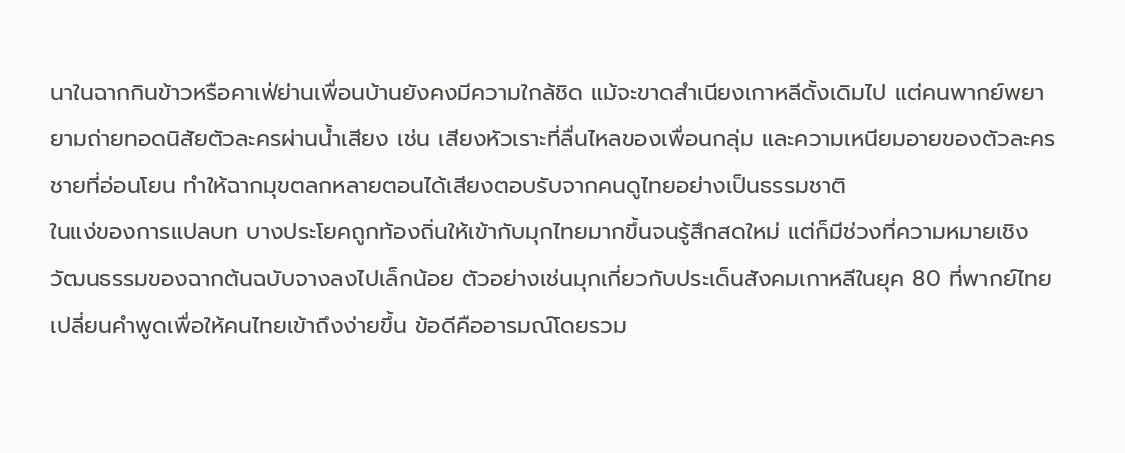นาในฉากกินข้าวหรือคาเฟ่ย่านเพื่อนบ้านยังคงมีความใกล้ชิด แม้จะขาดสำเนียงเกาหลีดั้งเดิมไป แต่คนพากย์พยายามถ่ายทอดนิสัยตัวละครผ่านน้ำเสียง เช่น เสียงหัวเราะที่ลื่นไหลของเพื่อนกลุ่ม และความเหนียมอายของตัวละครชายที่อ่อนโยน ทำให้ฉากมุขตลกหลายตอนได้เสียงตอบรับจากคนดูไทยอย่างเป็นธรรมชาติ
ในแง่ของการแปลบท บางประโยคถูกท้องถิ่นให้เข้ากับมุกไทยมากขึ้นจนรู้สึกสดใหม่ แต่ก็มีช่วงที่ความหมายเชิงวัฒนธรรมของฉากต้นฉบับจางลงไปเล็กน้อย ตัวอย่างเช่นมุกเกี่ยวกับประเด็นสังคมเกาหลีในยุค 80 ที่พากย์ไทยเปลี่ยนคำพูดเพื่อให้คนไทยเข้าถึงง่ายขึ้น ข้อดีคืออารมณ์โดยรวม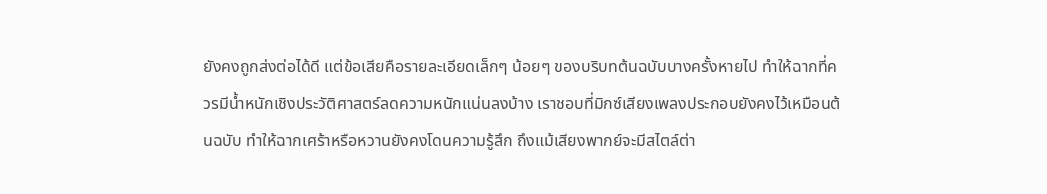ยังคงถูกส่งต่อได้ดี แต่ข้อเสียคือรายละเอียดเล็กๆ น้อยๆ ของบริบทต้นฉบับบางครั้งหายไป ทำให้ฉากที่ควรมีน้ำหนักเชิงประวัติศาสตร์ลดความหนักแน่นลงบ้าง เราชอบที่มิกซ์เสียงเพลงประกอบยังคงไว้เหมือนต้นฉบับ ทำให้ฉากเศร้าหรือหวานยังคงโดนความรู้สึก ถึงแม้เสียงพากย์จะมีสไตล์ต่า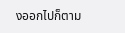งออกไปก็ตาม